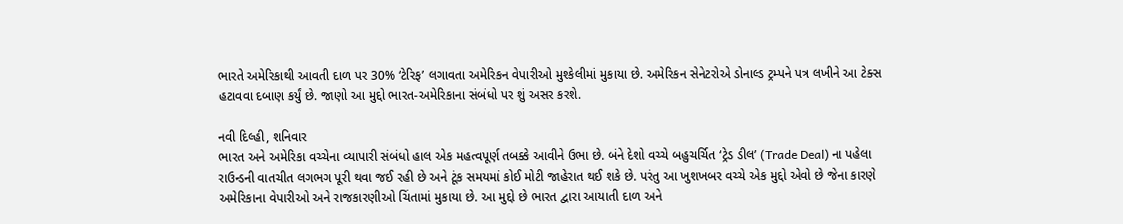ભારતે અમેરિકાથી આવતી દાળ પર 30% ‘ટેરિફ’ લગાવતા અમેરિકન વેપારીઓ મુશ્કેલીમાં મુકાયા છે. અમેરિકન સેનેટરોએ ડોનાલ્ડ ટ્રમ્પને પત્ર લખીને આ ટેક્સ હટાવવા દબાણ કર્યું છે. જાણો આ મુદ્દો ભારત-અમેરિકાના સંબંધો પર શું અસર કરશે.

નવી દિલ્હી, શનિવાર
ભારત અને અમેરિકા વચ્ચેના વ્યાપારી સંબંધો હાલ એક મહત્વપૂર્ણ તબક્કે આવીને ઉભા છે. બંને દેશો વચ્ચે બહુચર્ચિત ‘ટ્રેડ ડીલ’ (Trade Deal) ના પહેલા રાઉન્ડની વાતચીત લગભગ પૂરી થવા જઈ રહી છે અને ટૂંક સમયમાં કોઈ મોટી જાહેરાત થઈ શકે છે. પરંતુ આ ખુશખબર વચ્ચે એક મુદ્દો એવો છે જેના કારણે અમેરિકાના વેપારીઓ અને રાજકારણીઓ ચિંતામાં મુકાયા છે. આ મુદ્દો છે ભારત દ્વારા આયાતી દાળ અને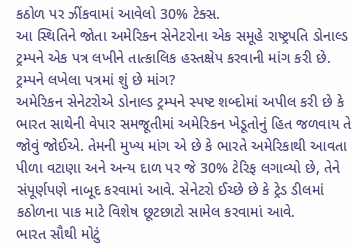કઠોળ પર ઝીંકવામાં આવેલો 30% ટેક્સ.
આ સ્થિતિને જોતા અમેરિકન સેનેટરોના એક સમૂહે રાષ્ટ્રપતિ ડોનાલ્ડ ટ્રમ્પને એક પત્ર લખીને તાત્કાલિક હસ્તક્ષેપ કરવાની માંગ કરી છે.
ટ્રમ્પને લખેલા પત્રમાં શું છે માંગ?
અમેરિકન સેનેટરોએ ડોનાલ્ડ ટ્રમ્પને સ્પષ્ટ શબ્દોમાં અપીલ કરી છે કે ભારત સાથેની વેપાર સમજૂતીમાં અમેરિકન ખેડૂતોનું હિત જળવાય તે જોવું જોઈએ. તેમની મુખ્ય માંગ એ છે કે ભારતે અમેરિકાથી આવતા પીળા વટાણા અને અન્ય દાળ પર જે 30% ટેરિફ લગાવ્યો છે, તેને સંપૂર્ણપણે નાબૂદ કરવામાં આવે. સેનેટરો ઈચ્છે છે કે ટ્રેડ ડીલમાં કઠોળના પાક માટે વિશેષ છૂટછાટો સામેલ કરવામાં આવે.
ભારત સૌથી મોટું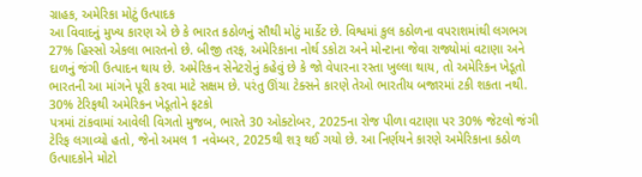ગ્રાહક, અમેરિકા મોટું ઉત્પાદક
આ વિવાદનું મુખ્ય કારણ એ છે કે ભારત કઠોળનું સૌથી મોટું માર્કેટ છે. વિશ્વમાં કુલ કઠોળના વપરાશમાંથી લગભગ 27% હિસ્સો એકલા ભારતનો છે. બીજી તરફ, અમેરિકાના નોર્થ ડકોટા અને મોન્ટાના જેવા રાજ્યોમાં વટાણા અને દાળનું જંગી ઉત્પાદન થાય છે. અમેરિકન સેનેટરોનું કહેવું છે કે જો વેપારના રસ્તા ખુલ્લા થાય, તો અમેરિકન ખેડૂતો ભારતની આ માંગને પૂરી કરવા માટે સક્ષમ છે. પરંતુ ઊંચા ટેક્સને કારણે તેઓ ભારતીય બજારમાં ટકી શકતા નથી.
30% ટેરિફથી અમેરિકન ખેડૂતોને ફટકો
પત્રમાં ટાંકવામાં આવેલી વિગતો મુજબ, ભારતે 30 ઓક્ટોબર, 2025ના રોજ પીળા વટાણા પર 30% જેટલો જંગી ટેરિફ લગાવ્યો હતો, જેનો અમલ 1 નવેમ્બર, 2025થી શરૂ થઈ ગયો છે. આ નિર્ણયને કારણે અમેરિકાના કઠોળ ઉત્પાદકોને મોટો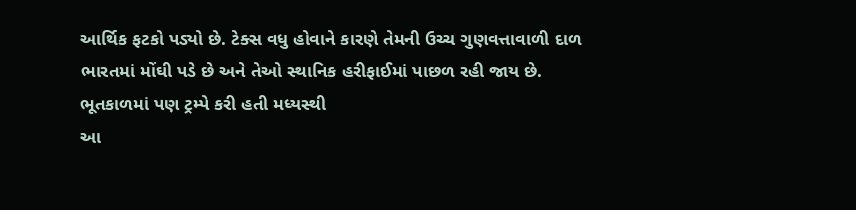આર્થિક ફટકો પડ્યો છે. ટેક્સ વધુ હોવાને કારણે તેમની ઉચ્ચ ગુણવત્તાવાળી દાળ ભારતમાં મોંઘી પડે છે અને તેઓ સ્થાનિક હરીફાઈમાં પાછળ રહી જાય છે.
ભૂતકાળમાં પણ ટ્રમ્પે કરી હતી મધ્યસ્થી
આ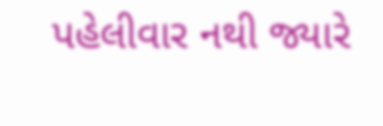પહેલીવાર નથી જ્યારે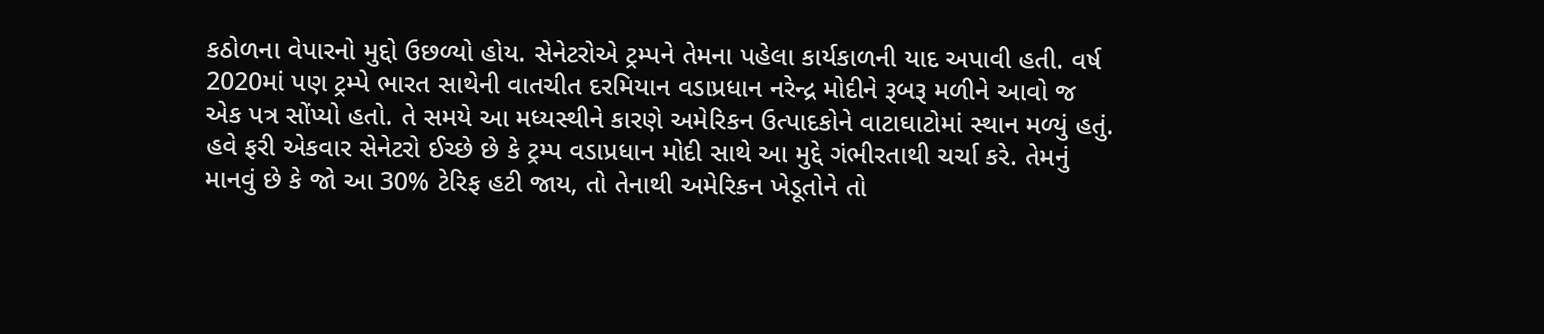કઠોળના વેપારનો મુદ્દો ઉછળ્યો હોય. સેનેટરોએ ટ્રમ્પને તેમના પહેલા કાર્યકાળની યાદ અપાવી હતી. વર્ષ 2020માં પણ ટ્રમ્પે ભારત સાથેની વાતચીત દરમિયાન વડાપ્રધાન નરેન્દ્ર મોદીને રૂબરૂ મળીને આવો જ એક પત્ર સોંપ્યો હતો. તે સમયે આ મધ્યસ્થીને કારણે અમેરિકન ઉત્પાદકોને વાટાઘાટોમાં સ્થાન મળ્યું હતું.
હવે ફરી એકવાર સેનેટરો ઈચ્છે છે કે ટ્રમ્પ વડાપ્રધાન મોદી સાથે આ મુદ્દે ગંભીરતાથી ચર્ચા કરે. તેમનું માનવું છે કે જો આ 30% ટેરિફ હટી જાય, તો તેનાથી અમેરિકન ખેડૂતોને તો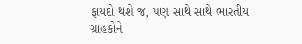ફાયદો થશે જ, પણ સાથે સાથે ભારતીય ગ્રાહકોને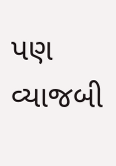પણ વ્યાજબી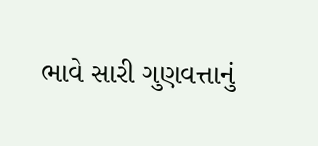ભાવે સારી ગુણવત્તાનું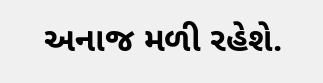અનાજ મળી રહેશે.